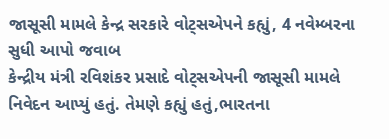જાસૂસી મામલે કેન્દ્ર સરકારે વોટ્સએપને કહ્યું, 4 નવેમ્બરના સુધી આપો જવાબ
કેન્દ્રીય મંત્રી રવિશંકર પ્રસાદે વોટ્સએપની જાસૂસી મામલે નિવેદન આપ્યું હતું. તેમણે કહ્યું હતું,ભારતના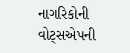નાગરિકોની વોટ્સએપની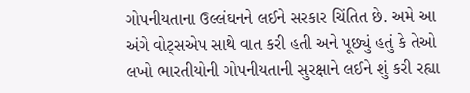ગોપનીયતાના ઉલ્લંઘનને લઈને સરકાર ચિંતિત છે. અમે આ અંગે વોટ્સએપ સાથે વાત કરી હતી અને પૂછ્યું હતું કે તેઓ લખો ભારતીયોની ગોપનીયતાની સુરક્ષાને લઈને શું કરી રહ્યા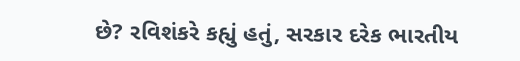છે? રવિશંકરે કહ્યું હતું, સરકાર દરેક ભારતીય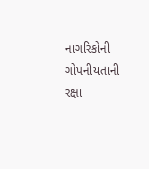નાગરિકોની ગોપનીયતાની રક્ષા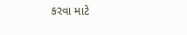કરવા માટે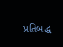પ્રતિબદ્ધ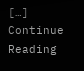[…]
Continue Reading